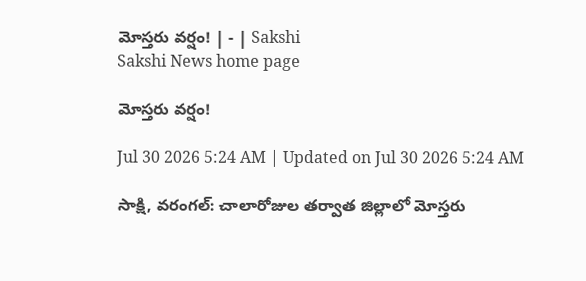మోస్తరు వర్షం! | - | Sakshi
Sakshi News home page

మోస్తరు వర్షం!

Jul 30 2026 5:24 AM | Updated on Jul 30 2026 5:24 AM

సాక్షి, వరంగల్‌: చాలారోజుల తర్వాత జిల్లాలో మోస్తరు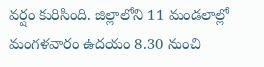వర్షం కురిసింది. జిల్లాలోని 11 మండలాల్లో మంగళవారం ఉదయం 8.30 నుంచి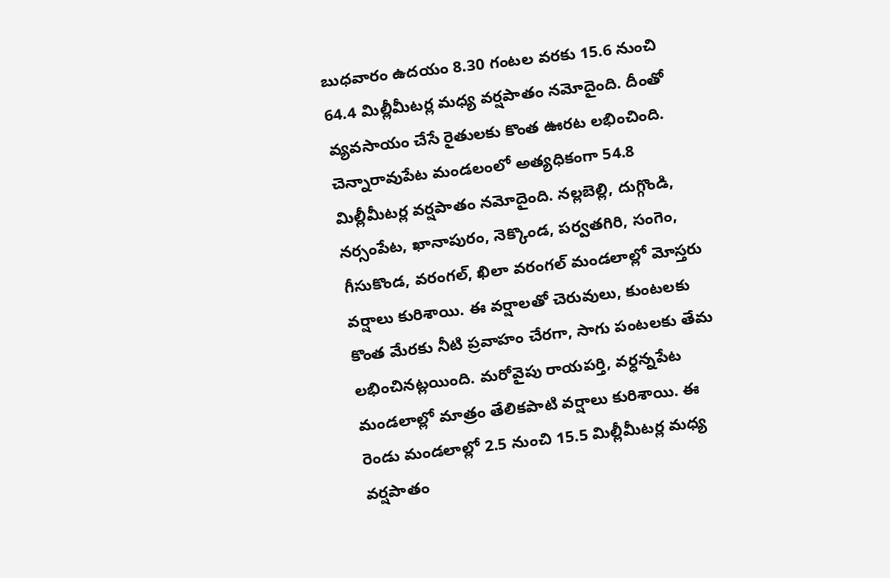బుధవారం ఉదయం 8.30 గంటల వరకు 15.6 నుంచి 64.4 మిల్లీమీటర్ల మధ్య వర్షపాతం నమోదైంది. దీంతో వ్యవసాయం చేసే రైతులకు కొంత ఊరట లభించింది. చెన్నారావుపేట మండలంలో అత్యధికంగా 54.8 మిల్లీమీటర్ల వర్షపాతం నమోదైంది. నల్లబెల్లి, దుగ్గొండి, నర్సంపేట, ఖానాపురం, నెక్కొండ, పర్వతగిరి, సంగెం, గీసుకొండ, వరంగల్‌, ఖిలా వరంగల్‌ మండలాల్లో మోస్తరు వర్షాలు కురిశాయి. ఈ వర్షాలతో చెరువులు, కుంటలకు కొంత మేరకు నీటి ప్రవాహం చేరగా, సాగు పంటలకు తేమ లభించినట్లయింది. మరోవైపు రాయపర్తి, వర్ధన్నపేట మండలాల్లో మాత్రం తేలికపాటి వర్షాలు కురిశాయి. ఈ రెండు మండలాల్లో 2.5 నుంచి 15.5 మిల్లీమీటర్ల మధ్య వర్షపాతం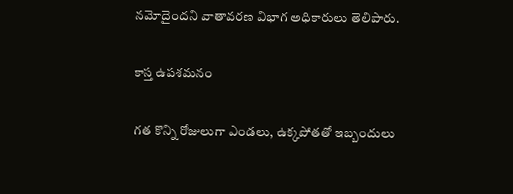నమోదైందని వాతావరణ విభాగ అధికారులు తెలిపారు.

కాస్త ఉపశమనం

గత కొన్ని రోజులుగా ఎండలు, ఉక్కపోతతో ఇబ్బందులు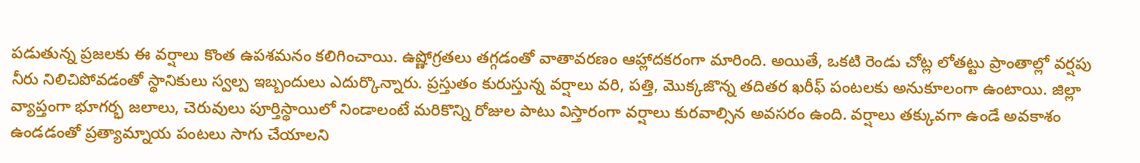పడుతున్న ప్రజలకు ఈ వర్షాలు కొంత ఉపశమనం కలిగించాయి. ఉష్ణోగ్రతలు తగ్గడంతో వాతావరణం ఆహ్లాదకరంగా మారింది. అయితే, ఒకటి రెండు చోట్ల లోతట్టు ప్రాంతాల్లో వర్షపు నీరు నిలిచిపోవడంతో స్థానికులు స్వల్ప ఇబ్బందులు ఎదుర్కొన్నారు. ప్రస్తుతం కురుస్తున్న వర్షాలు వరి, పత్తి, మొక్కజొన్న తదితర ఖరీఫ్‌ పంటలకు అనుకూలంగా ఉంటాయి. జిల్లా వ్యాప్తంగా భూగర్భ జలాలు, చెరువులు పూర్తిస్థాయిలో నిండాలంటే మరికొన్ని రోజుల పాటు విస్తారంగా వర్షాలు కురవాల్సిన అవసరం ఉంది. వర్షాలు తక్కువగా ఉండే అవకాశం ఉండడంతో ప్రత్యామ్నాయ పంటలు సాగు చేయాలని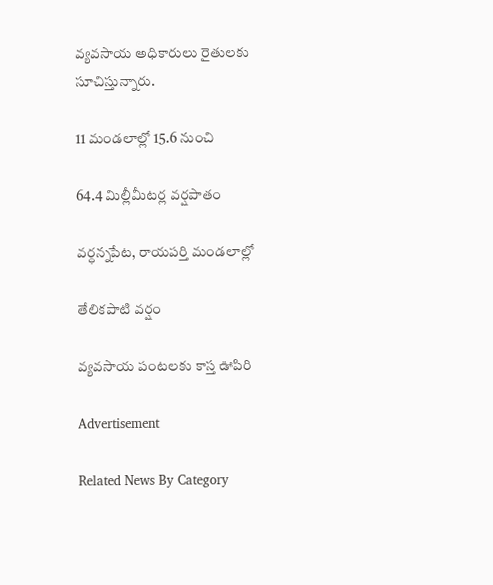వ్యవసాయ అధికారులు రైతులకు సూచిస్తున్నారు.

11 మండలాల్లో 15.6 నుంచి

64.4 మిల్లీమీటర్ల వర్షపాతం

వర్ధన్నపేట, రాయపర్తి మండలాల్లో

తేలికపాటి వర్షం

వ్యవసాయ పంటలకు కాస్త ఊపిరి

Advertisement

Related News By Category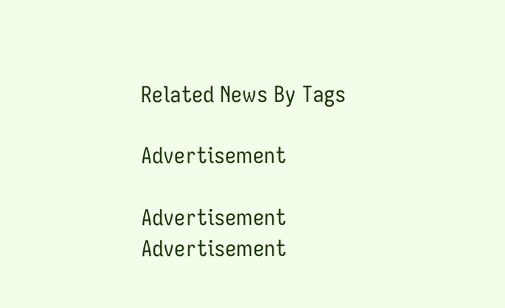Related News By Tags

Advertisement

Advertisement
Advertisement